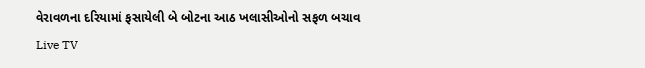વેરાવળના દરિયામાં ફસાયેલી બે બોટના આઠ ખલાસીઓનો સફળ બચાવ
Live TV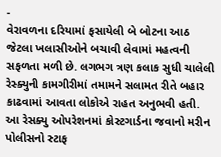-
વેરાવળના દરિયામાં ફસાયેલી બે બોટના આઠ જેટલા ખલાસીઓને બચાવી લેવામાં મહત્વની સફળતા મળી છે. લગભગ ત્રણ કલાક સુધી ચાલેલી રેસ્ક્યુની કામગીરીમાં તમામને સલામત રીતે બહાર કાઢવામાં આવતા લોકોએ રાહત અનુભવી હતી. આ રેસક્યુ ઓપરેશનમાં કોસ્ટગાર્ડના જવાનો મરીન પોલીસનો સ્ટાફ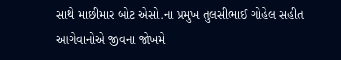સાથે માછીમાર બોટ એસો.ના પ્રમુખ તુલસીભાઈ ગોહેલ સહીત આગેવાનોએ જીવના જોખમે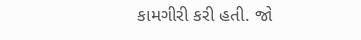કામગીરી કરી હતી. જો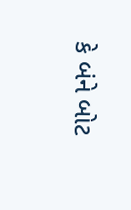કે બંને બોટ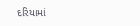દરિયામાં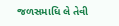જળસમાધિ લે તેવી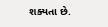શક્યતા છે.